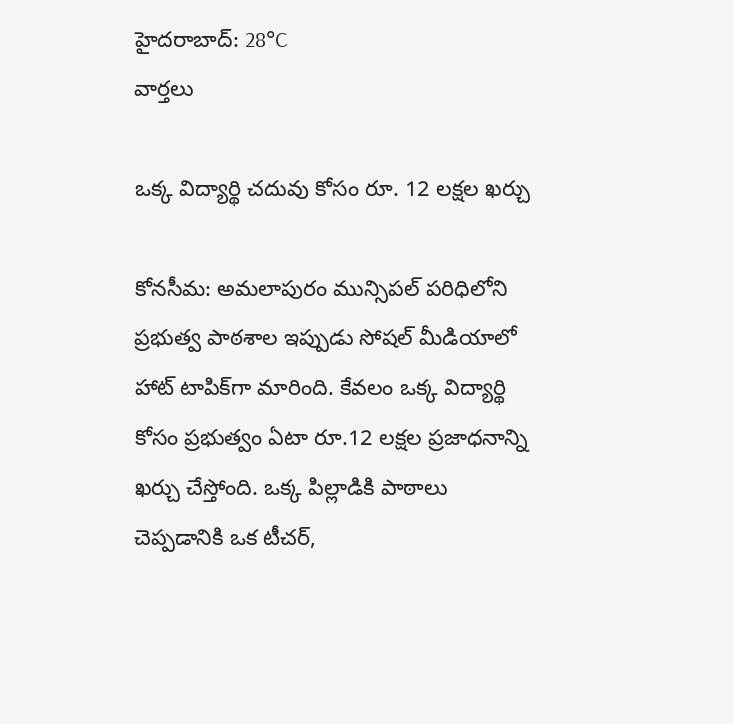హైదరాబాద్: 28°C
వార్తలు

ఒక్క విద్యార్థి చదువు కోసం రూ. 12 లక్షల ఖర్చు

కోనసీమ: అమలాపురం మున్సిపల్ పరిధిలోని ప్రభుత్వ పాఠశాల ఇప్పుడు సోషల్ మీడియాలో హాట్ టాపిక్‌గా మారింది. కేవలం ఒక్క విద్యార్థి కోసం ప్రభుత్వం ఏటా రూ.12 లక్షల ప్రజాధనాన్ని ఖర్చు చేస్తోంది. ఒక్క పిల్లాడికి పాఠాలు చెప్పడానికి ఒక టీచర్,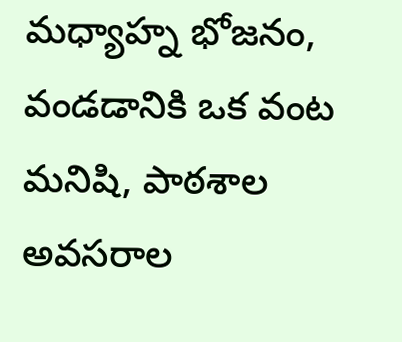మధ్యాహ్న భోజనం, వండడానికి ఒక వంట మనిషి, పాఠశాల అవసరాల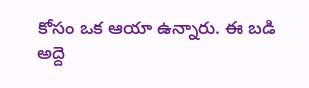కోసం ఒక ఆయా ఉన్నారు. ఈ బడి అద్దె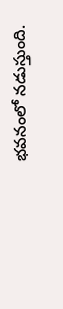భవనంలో నడుస్తుంది.